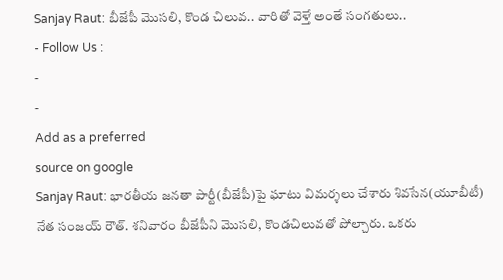Sanjay Raut: బీజేపీ మొసలి, కొండ చిలువ.. వారితో వెళ్తే అంతే సంగతులు..
- Follow Us :
-
-
Add as a preferred
source on google
Sanjay Raut: భారతీయ జనతా పార్టీ(బీజేపీ)పై ఘాటు విమర్శలు చేశారు శివసేన(యూబీటీ) నేత సంజయ్ రౌత్. శనివారం బీజేపీని మొసలి, కొండచిలువతో పోల్చారు. ఒకరు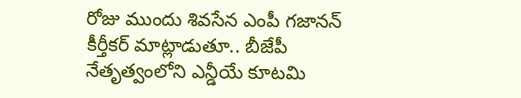రోజు ముందు శివసేన ఎంపీ గజానన్ కీర్తీకర్ మాట్లాడుతూ.. బీజేపీ నేతృత్వంలోని ఎన్డీయే కూటమి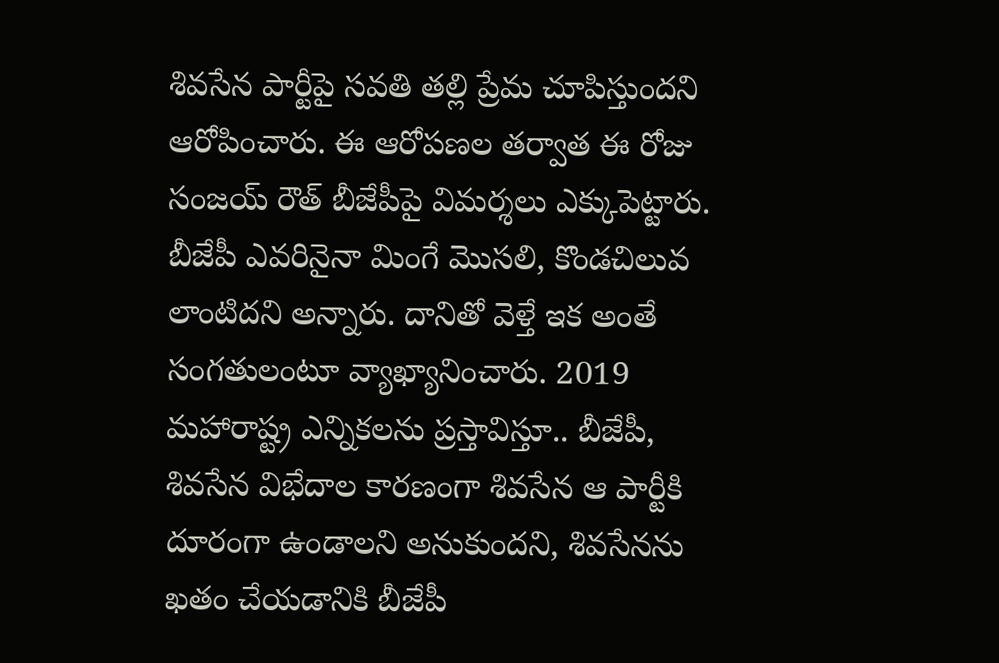శివసేన పార్టీపై సవతి తల్లి ప్రేమ చూపిస్తుందని ఆరోపించారు. ఈ ఆరోపణల తర్వాత ఈ రోజు సంజయ్ రౌత్ బీజేపీపై విమర్శలు ఎక్కుపెట్టారు.
బీజేపీ ఎవరినైనా మింగే మొసలి, కొండచిలువ లాంటిదని అన్నారు. దానితో వెళ్తే ఇక అంతే సంగతులంటూ వ్యాఖ్యానించారు. 2019 మహారాష్ట్ర ఎన్నికలను ప్రస్తావిస్తూ.. బీజేపీ, శివసేన విభేదాల కారణంగా శివసేన ఆ పార్టీకి దూరంగా ఉండాలని అనుకుందని, శివసేనను ఖతం చేయడానికి బీజేపీ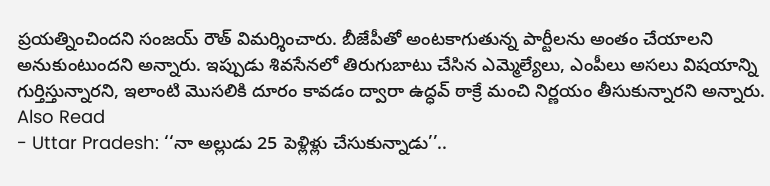ప్రయత్నించిందని సంజయ్ రౌత్ విమర్శించారు. బీజేపీతో అంటకాగుతున్న పార్టీలను అంతం చేయాలని అనుకుంటుందని అన్నారు. ఇప్పుడు శివసేనలో తిరుగుబాటు చేసిన ఎమ్మెల్యేలు, ఎంపీలు అసలు విషయాన్ని గుర్తిస్తున్నారని, ఇలాంటి మొసలికి దూరం కావడం ద్వారా ఉద్ధవ్ ఠాక్రే మంచి నిర్ణయం తీసుకున్నారని అన్నారు.
Also Read
- Uttar Pradesh: ‘‘నా అల్లుడు 25 పెళ్లిళ్లు చేసుకున్నాడు’’..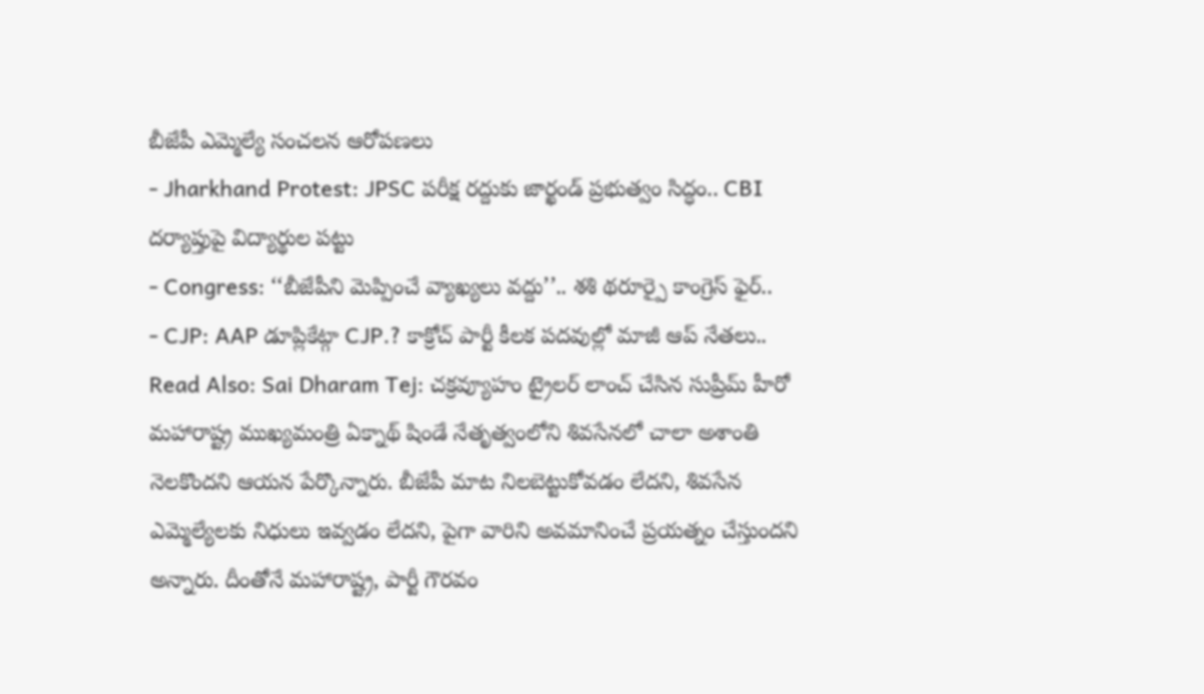బీజేపీ ఎమ్మెల్యే సంచలన ఆరోపణలు
- Jharkhand Protest: JPSC పరీక్ష రద్దుకు జార్ఖండ్ ప్రభుత్వం సిద్ధం.. CBI దర్యాప్తుపై విద్యార్థుల పట్టు
- Congress: ‘‘బీజేపీని మెప్పించే వ్యాఖ్యలు వద్దు’’.. శశి థరూర్పై కాంగ్రెస్ ఫైర్..
- CJP: AAP డూప్లికేట్గా CJP.? కాక్రోచ్ పార్టీ కీలక పదవుల్లో మాజీ ఆప్ నేతలు..
Read Also: Sai Dharam Tej: చక్రవ్యూహం ట్రైలర్ లాంచ్ చేసిన సుప్రీమ్ హీరో
మహారాష్ట్ర ముఖ్యమంత్రి ఏక్నాథ్ షిండే నేతృత్వంలోని శివసేనలో చాలా అశాంతి నెలకొందని ఆయన పేర్కొన్నారు. బీజేపీ మాట నిలబెట్టుకోవడం లేదని, శివసేన ఎమ్మెల్యేలకు నిధులు ఇవ్వడం లేదని, పైగా వారిని అవమానించే ప్రయత్నం చేస్తుందని అన్నారు. దీంతోనే మహారాష్ట్ర, పార్టీ గౌరవం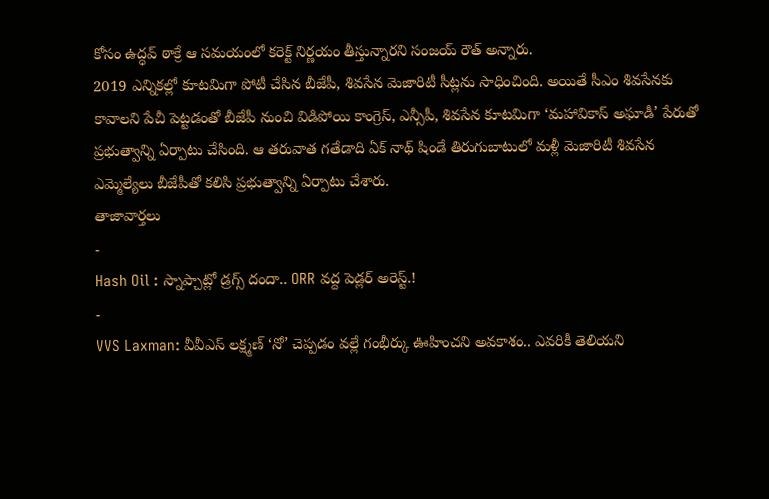కోసం ఉద్ధవ్ ఠాక్రే ఆ సమయంలో కరెక్ట్ నిర్ణయం తీస్తున్నారని సంజయ్ రౌత్ అన్నారు.
2019 ఎన్నికల్లో కూటమిగా పోటీ చేసిన బీజేపీ, శివసేన మెజారిటీ సీట్లను సాధించింది. అయితే సీఎం శివసేనకు కావాలని పేచీ పెట్టడంతో బీజేపీ నుంచి విడిపోయి కాంగ్రెస్, ఎన్సీపీ, శివసేన కూటమిగా ‘మహావికాస్ అఘాడీ’ పేరుతో ప్రభుత్వాన్ని ఏర్పాటు చేసింది. ఆ తరువాత గతేడాది ఏక్ నాథ్ షిండే తిరుగుబాటులో మళ్లీ మెజారిటీ శివసేన ఎమ్మెల్యేలు బీజేపీతో కలిసి ప్రభుత్వాన్ని ఏర్పాటు చేశారు.
తాజావార్తలు
-
Hash Oil : స్నాప్చాట్లో డ్రగ్స్ దందా.. ORR వద్ద పెడ్లర్ అరెస్ట్.!
-
VVS Laxman: వీవీఎస్ లక్ష్మణ్ ‘నో’ చెప్పడం వల్లే గంభీర్కు ఊహించని అవకాశం.. ఎవరికీ తెలియని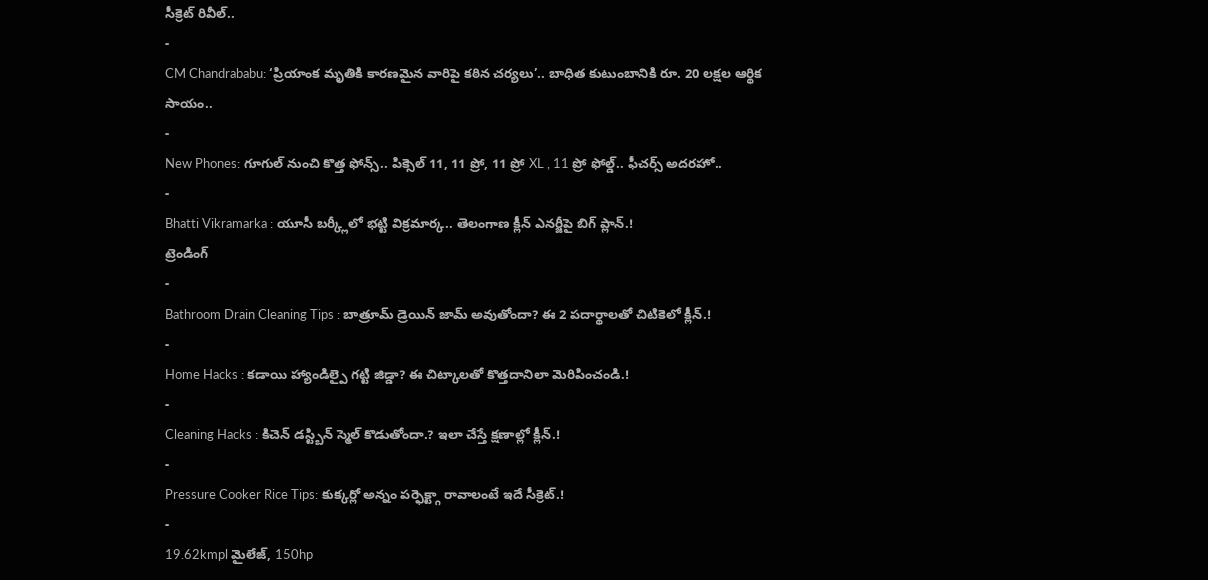సీక్రెట్ రివీల్..
-
CM Chandrababu: ‘ప్రియాంక మృతికి కారణమైన వారిపై కఠిన చర్యలు’.. బాధిత కుటుంబానికి రూ. 20 లక్షల ఆర్థిక సాయం..
-
New Phones: గూగుల్ నుంచి కొత్త ఫోన్స్.. పిక్సెల్ 11, 11 ప్రో, 11 ప్రో XL , 11 ప్రో ఫోల్డ్.. ఫీచర్స్ అదరహో..
-
Bhatti Vikramarka : యూసీ బర్క్లీలో భట్టి విక్రమార్క.. తెలంగాణ క్లీన్ ఎనర్జీపై బిగ్ ప్లాన్.!
ట్రెండింగ్
-
Bathroom Drain Cleaning Tips : బాత్రూమ్ డ్రెయిన్ జామ్ అవుతోందా? ఈ 2 పదార్థాలతో చిటికెలో క్లీన్.!
-
Home Hacks : కడాయి హ్యాండిల్పై గట్టి జిడ్డా? ఈ చిట్కాలతో కొత్తదానిలా మెరిపించండి.!
-
Cleaning Hacks : కిచెన్ డస్ట్బిన్ స్మెల్ కొడుతోందా.? ఇలా చేస్తే క్షణాల్లో క్లీన్.!
-
Pressure Cooker Rice Tips: కుక్కర్లో అన్నం పర్ఫెక్ట్గా రావాలంటే ఇదే సీక్రెట్.!
-
19.62kmpl మైలేజ్, 150hp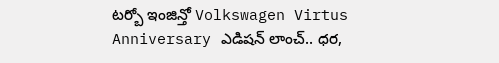టర్బో ఇంజిన్తో Volkswagen Virtus Anniversary ఎడిషన్ లాంచ్.. ధర,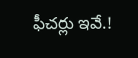ఫీచర్లు ఇవే.!